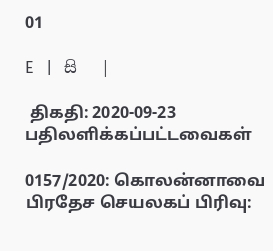01

E   |   සි   |

 திகதி: 2020-09-23   பதிலளிக்கப்பட்டவைகள்

0157/2020: கொலன்னாவை பிரதேச செயலகப் பிரிவு: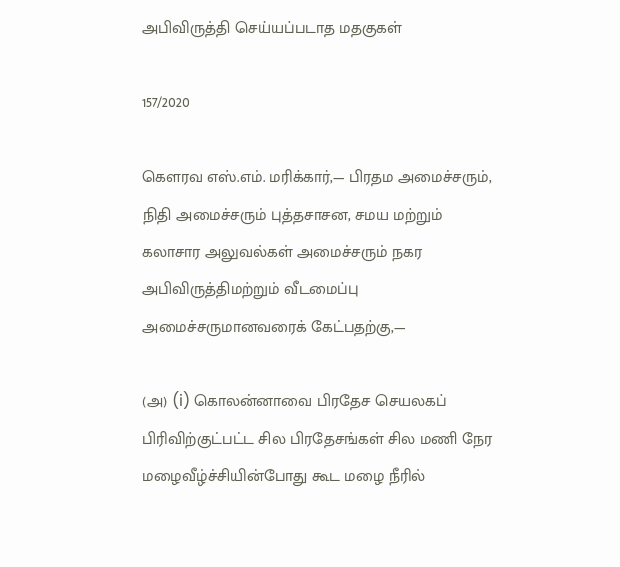அபிவிருத்தி செய்யப்படாத மதகுகள்

157/2020

கௌரவ எஸ்.எம். மரிக்கார்,— பிரதம அமைச்சரும், நிதி அமைச்சரும் புத்தசாசன, சமய மற்றும் கலாசார அலுவல்கள் அமைச்சரும் நகர அபிவிருத்திமற்றும் வீடமைப்பு அமைச்சருமானவரைக் கேட்பதற்கு,—

(அ) (i) கொலன்னாவை பிரதேச செயலகப் பிரிவிற்குட்பட்ட சில பிரதேசங்கள் சில மணி நேர மழைவீழ்ச்சியின்போது கூட மழை நீரில்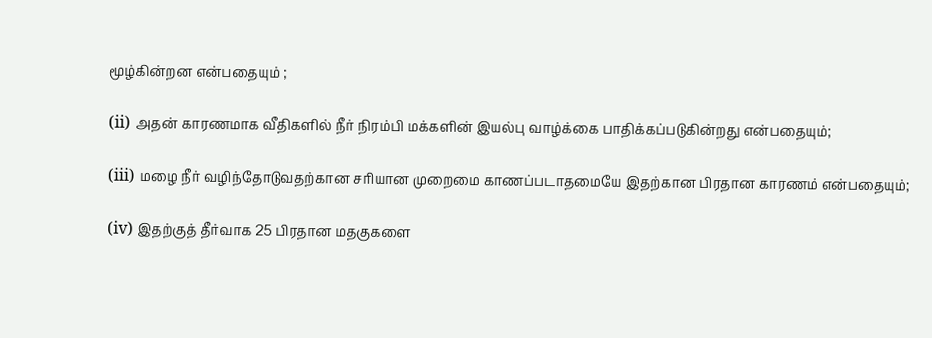மூழ்கின்றன என்பதையும் ;

(ii) அதன் காரணமாக வீதிகளில் நீர் நிரம்பி மக்களின் இயல்பு வாழ்க்கை பாதிக்கப்படுகின்றது என்பதையும்;

(iii) மழை நீர் வழிந்தோடுவதற்கான சரியான முறைமை காணப்படாதமையே இதற்கான பிரதான காரணம் என்பதையும்;

(iv) இதற்குத் தீர்வாக 25 பிரதான மதகுகளை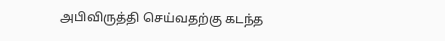அபிவிருத்தி செய்வதற்கு கடந்த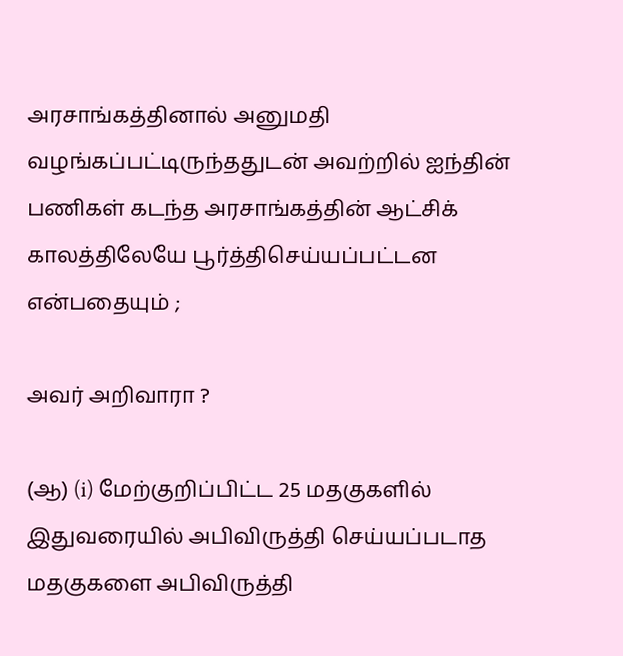அரசாங்கத்தினால் அனுமதி வழங்கப்பட்டிருந்ததுடன் அவற்றில் ஐந்தின் பணிகள் கடந்த அரசாங்கத்தின் ஆட்சிக் காலத்திலேயே பூர்த்திசெய்யப்பட்டன என்பதையும் ;

அவர் அறிவாரா ?

(ஆ) (i) மேற்குறிப்பிட்ட 25 மதகுகளில் இதுவரையில் அபிவிருத்தி செய்யப்படாத மதகுகளை அபிவிருத்தி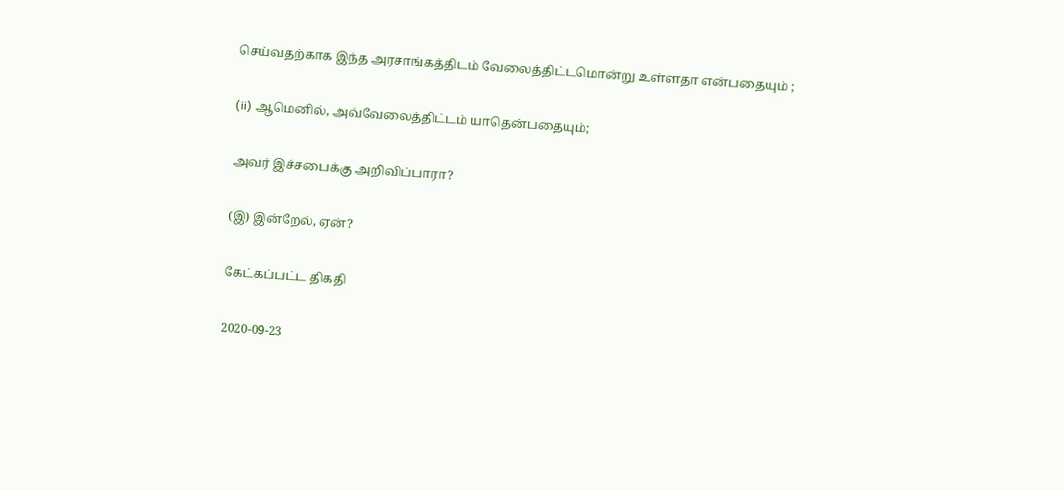செய்வதற்காக இந்த அரசாங்கத்திடம் வேலைத்திட்டமொன்று உள்ளதா என்பதையும் ;

(ii) ஆமெனில், அவ்வேலைத்திட்டம் யாதென்பதையும்;

அவர் இச்சபைக்கு அறிவிப்பாரா?

(இ) இன்றேல், ஏன்?

கேட்கப்பட்ட திகதி

2020-09-23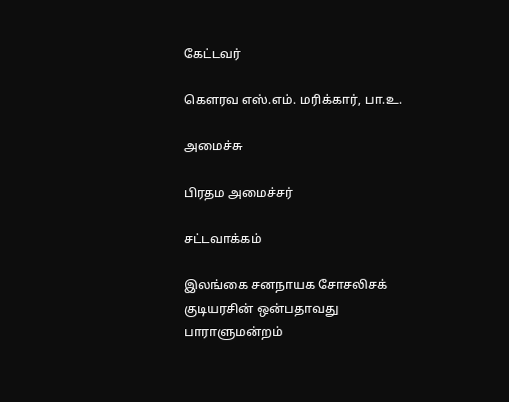கேட்டவர்

கௌரவ எஸ்.எம். மரிக்கார், பா.உ.

அமைச்சு

பிரதம அமைச்சர்

சட்டவாக்கம்

இலங்கை சனநாயக சோசலிசக் குடியரசின் ஒன்பதாவது பாராளுமன்றம்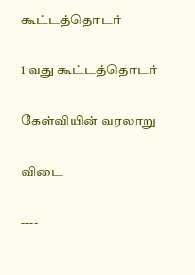கூட்டத்தொடர்

1 வது கூட்டத்தொடர்

கேள்வியின் வரலாறு

விடை

----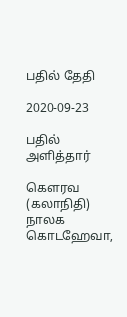பதில் தேதி

2020-09-23

பதில் அளித்தார்

கௌரவ (கலாநிதி) நாலக கொடஹேவா,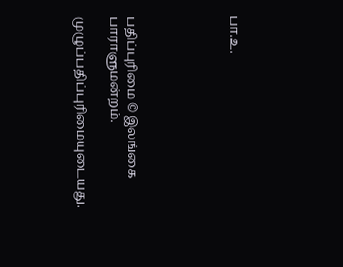பா.உ.





பதிப்புரிமை © இலங்கை பாராளுமன்றம்.

முழுப்பதிப்புரிமையுடையது.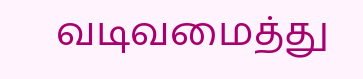வடிவமைத்து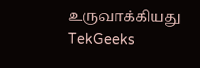உருவாக்கியது  TekGeeks